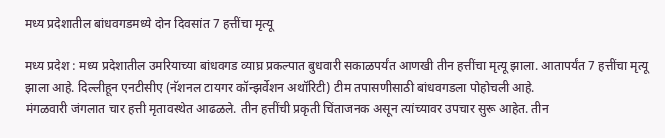मध्य प्रदेशातील बांधवगडमध्ये दोन दिवसांत 7 हत्तींचा मृत्यू

मध्य प्रदेश : मध्य प्रदेशातील उमरियाच्या बांधवगड व्याघ्र प्रकल्पात बुधवारी सकाळपर्यंत आणखी तीन हत्तींचा मृत्यू झाला. आतापर्यंत 7 हत्तींचा मृत्यू झाला आहे. दिल्लीहून एनटीसीए (नॅशनल टायगर कॉन्झर्वेशन अथॉरिटी) टीम तपासणीसाठी बांधवगडला पोहोचली आहे.
मंगळवारी जंगलात चार हत्ती मृतावस्थेत आढळले. तीन हत्तींची प्रकृती चिंताजनक असून त्यांच्यावर उपचार सुरू आहेत. तीन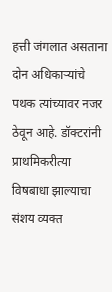हत्ती जंगलात असताना दोन अधिकाऱ्यांचे पथक त्यांच्यावर नजर ठेवून आहे. डॉक्टरांनी प्राथमिकरीत्या विषबाधा झाल्याचा संशय व्यक्त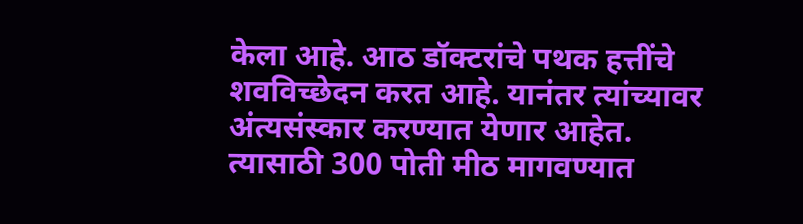केला आहे. आठ डॉक्टरांचे पथक हत्तींचे शवविच्छेदन करत आहे. यानंतर त्यांच्यावर अंत्यसंस्कार करण्यात येणार आहेत. त्यासाठी 300 पोती मीठ मागवण्यात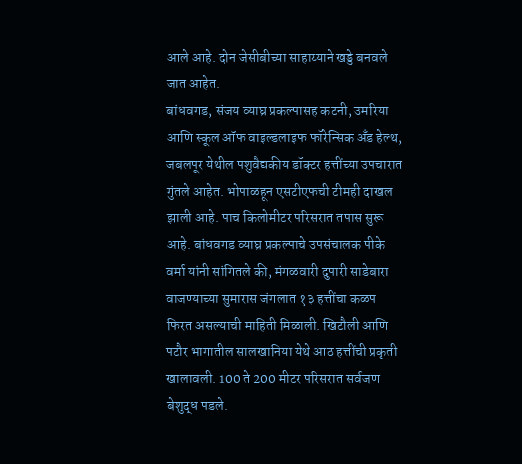आले आहे. दोन जेसीबीच्या साहाय्याने खड्डे बनवले जात आहेत.
बांधवगड, संजय व्याघ्र प्रकल्पासह कटनी, उमरिया आणि स्कूल ऑफ वाइल्डलाइफ फॉरेन्सिक अँड हेल्थ, जबलपूर येथील पशुवैद्यकीय डॉक्टर हत्तींच्या उपचारात गुंतले आहेत. भोपाळहून एसटीएफची टीमही दाखल झाली आहे. पाच किलोमीटर परिसरात तपास सुरू आहे. बांधवगड व्याघ्र प्रकल्पाचे उपसंचालक पीके वर्मा यांनी सांगितले की, मंगळवारी दुपारी साडेबारा वाजण्याच्या सुमारास जंगलात १३ हत्तींचा कळप फिरत असल्याची माहिती मिळाली. खिटौली आणि पटौर भागातील सालखानिया येथे आठ हत्तींची प्रकृती खालावली. 100 ते 200 मीटर परिसरात सर्वजण बेशुद्ध पडले.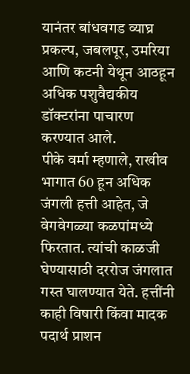यानंतर बांधवगड व्याघ्र प्रकल्प, जबलपूर, उमरिया आणि कटनी येथून आठहून अधिक पशुवैद्यकीय डॉक्टरांना पाचारण करण्यात आले.
पीके वर्मा म्हणाले, राखीव भागात 60 हून अधिक जंगली हत्ती आहेत, जे वेगवेगळ्या कळपांमध्ये फिरतात. त्यांची काळजी घेण्यासाठी दररोज जंगलात गस्त घालण्यात येते. हत्तींनी काही विषारी किंवा मादक पदार्थ प्राशन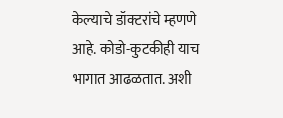केल्याचे डॉक्टरांचे म्हणणे आहे. कोडो-कुटकीही याच भागात आढळतात. अशी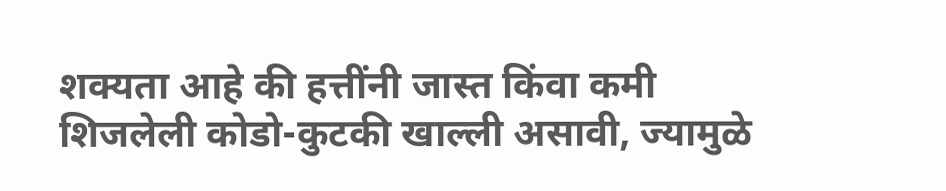शक्यता आहे की हत्तींनी जास्त किंवा कमी शिजलेली कोडो-कुटकी खाल्ली असावी, ज्यामुळे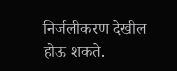निर्जलीकरण देखील होऊ शकते.